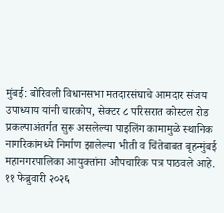मुंबई: बोरिवली विधानसभा मतदारसंघाचे आमदार संजय उपाध्याय यांनी चारकोप, सेक्टर ८ परिसरात कोस्टल रोड प्रकल्पाअंतर्गत सुरू असलेल्या पाइलिंग कामामुळे स्थानिक नागरिकांमध्ये निर्माण झालेल्या भीती व चिंतेबाबत बृहन्मुंबई महानगरपालिका आयुक्तांना औपचारिक पत्र पाठवले आहे.
११ फेब्रुवारी २०२६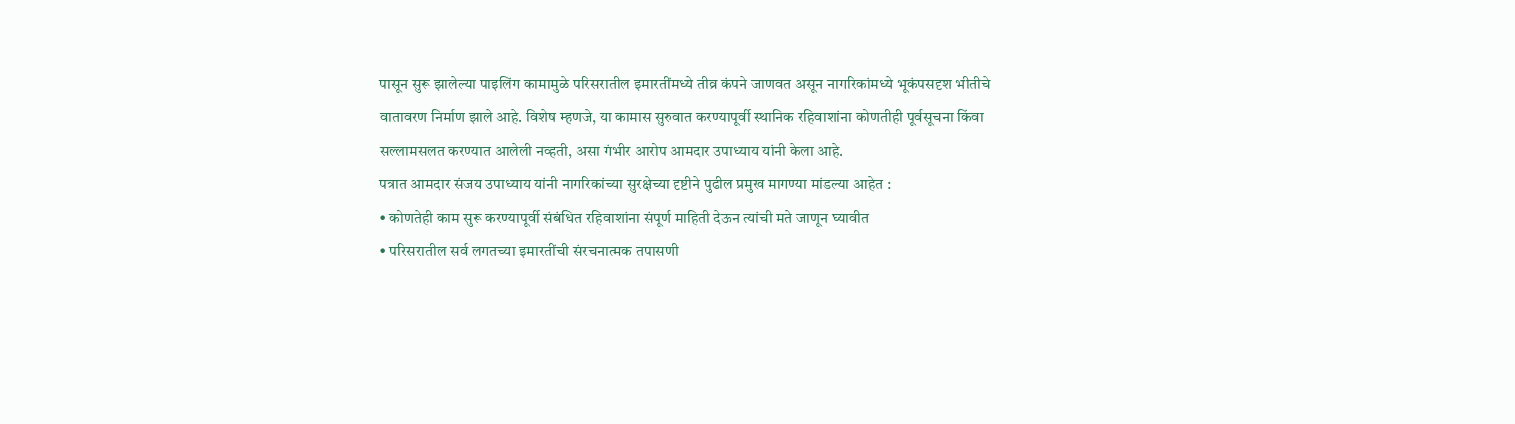पासून सुरू झालेल्या पाइलिंग कामामुळे परिसरातील इमारतींमध्ये तीव्र कंपने जाणवत असून नागरिकांमध्ये भूकंपसदृश भीतीचे वातावरण निर्माण झाले आहे. विशेष म्हणजे, या कामास सुरुवात करण्यापूर्वी स्थानिक रहिवाशांना कोणतीही पूर्वसूचना किंवा सल्लामसलत करण्यात आलेली नव्हती, असा गंभीर आरोप आमदार उपाध्याय यांनी केला आहे.
पत्रात आमदार संजय उपाध्याय यांनी नागरिकांच्या सुरक्षेच्या दृष्टीने पुढील प्रमुख मागण्या मांडल्या आहेत :
• कोणतेही काम सुरू करण्यापूर्वी संबंधित रहिवाशांना संपूर्ण माहिती देऊन त्यांची मते जाणून घ्यावीत
• परिसरातील सर्व लगतच्या इमारतींची संरचनात्मक तपासणी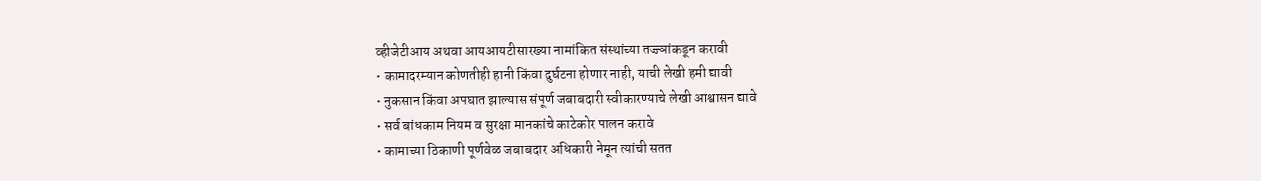व्हीजेटीआय अथवा आयआयटीसारख्या नामांकित संस्थांच्या तज्ज्ञांकडून करावी
• कामादरम्यान कोणतीही हानी किंवा दुर्घटना होणार नाही, याची लेखी हमी द्यावी
• नुकसान किंवा अपघात झाल्यास संपूर्ण जबाबदारी स्वीकारण्याचे लेखी आश्वासन द्यावे
• सर्व बांधकाम नियम व सुरक्षा मानकांचे काटेकोर पालन करावे
• कामाच्या ठिकाणी पूर्णवेळ जबाबदार अधिकारी नेमून त्यांची सतत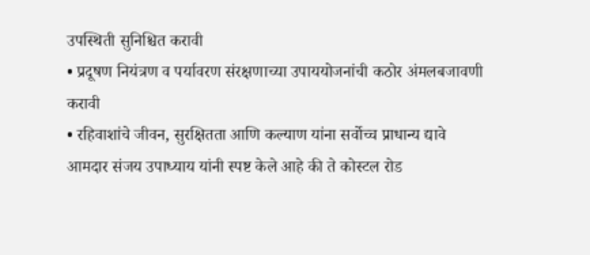उपस्थिती सुनिश्चित करावी
• प्रदूषण नियंत्रण व पर्यावरण संरक्षणाच्या उपाययोजनांची कठोर अंमलबजावणी करावी
• रहिवाशांचे जीवन, सुरक्षितता आणि कल्याण यांना सर्वोच्च प्राधान्य द्यावे
आमदार संजय उपाध्याय यांनी स्पष्ट केले आहे की ते कोस्टल रोड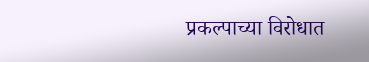प्रकल्पाच्या विरोधात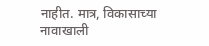नाहीत. मात्र, विकासाच्या नावाखाली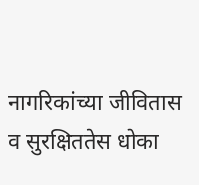नागरिकांच्या जीवितास व सुरक्षिततेस धोका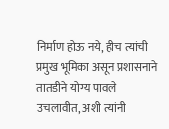निर्माण होऊ नये, हीच त्यांची प्रमुख भूमिका असून प्रशासनाने तातडीने योग्य पावले उचलावीत, अशी त्यांनी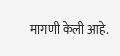मागणी केली आहे.